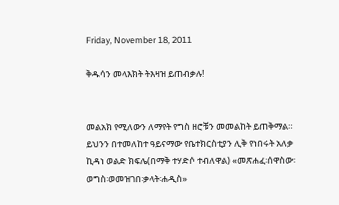Friday, November 18, 2011

ቅዱሳን መላእክት ትእዛዝ ይጠብቃሉ!


መልአክ የሚለውን ለማየት የግስ ዘሮቹን መመልከት ይጠቅማል። ይህንን በተመለከተ ዓይናማው የቤተክርስቲያን ሊቅ የነበሩት አለቃ ኪዳነ ወልድ ክፍሌ(በማቅ ተሃድሶ ተብለዋል) «መጽሐፈ፡ሰዋስው፡ወግስ፡ወመዝገበ፡ቃላት፡ሐዲስ»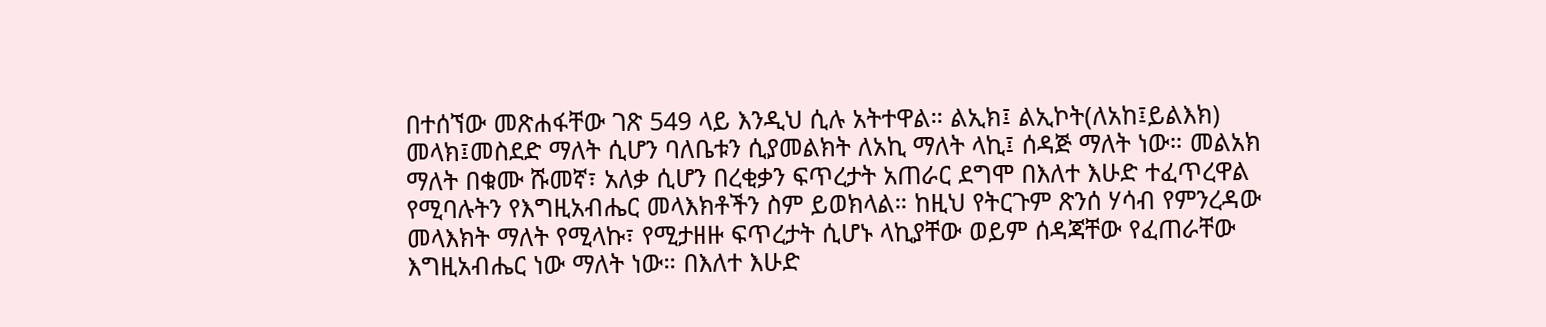በተሰኘው መጽሐፋቸው ገጽ 549 ላይ እንዲህ ሲሉ አትተዋል። ልኢክ፤ ልኢኮት(ለአከ፤ይልእክ) መላክ፤መስደድ ማለት ሲሆን ባለቤቱን ሲያመልክት ለአኪ ማለት ላኪ፤ ሰዳጅ ማለት ነው። መልአክ ማለት በቁሙ ሹመኛ፣ አለቃ ሲሆን በረቂቃን ፍጥረታት አጠራር ደግሞ በእለተ እሁድ ተፈጥረዋል የሚባሉትን የእግዚአብሔር መላእክቶችን ስም ይወክላል። ከዚህ የትርጉም ጽንሰ ሃሳብ የምንረዳው መላእክት ማለት የሚላኩ፣ የሚታዘዙ ፍጥረታት ሲሆኑ ላኪያቸው ወይም ሰዳጃቸው የፈጠራቸው እግዚአብሔር ነው ማለት ነው። በእለተ እሁድ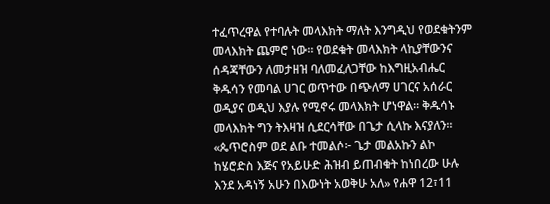ተፈጥረዋል የተባሉት መላእክት ማለት እንግዲህ የወደቁትንም መላእክት ጨምሮ ነው። የወደቁት መላእክት ላኪያቸውንና ሰዳጃቸውን ለመታዘዝ ባለመፈለጋቸው ከእግዚአብሔር ቅዱሳን የመባል ሀገር ወጥተው በጭለማ ሀገርና አሰራር ወዲያና ወዲህ እያሉ የሚኖሩ መላእክት ሆነዋል። ቅዱሳኑ መላእክት ግን ትእዛዝ ሲደርሳቸው በጌታ ሲላኩ እናያለን። «ጴጥሮስም ወደ ልቡ ተመልሶ፦ ጌታ መልአኩን ልኮ ከሄሮድስ እጅና የአይሁድ ሕዝብ ይጠብቁት ከነበረው ሁሉ እንደ አዳነኝ አሁን በእውነት አወቅሁ አለ» የሐዋ 12፣11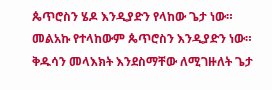ጴጥሮስን ሄዶ እንዲያድን የላከው ጌታ ነው። መልአኩ የተላከውም ጴጥሮስን እንዲያድን ነው። ቅዱሳን መላእክት እንደስማቸው ለሚገዙለት ጌታ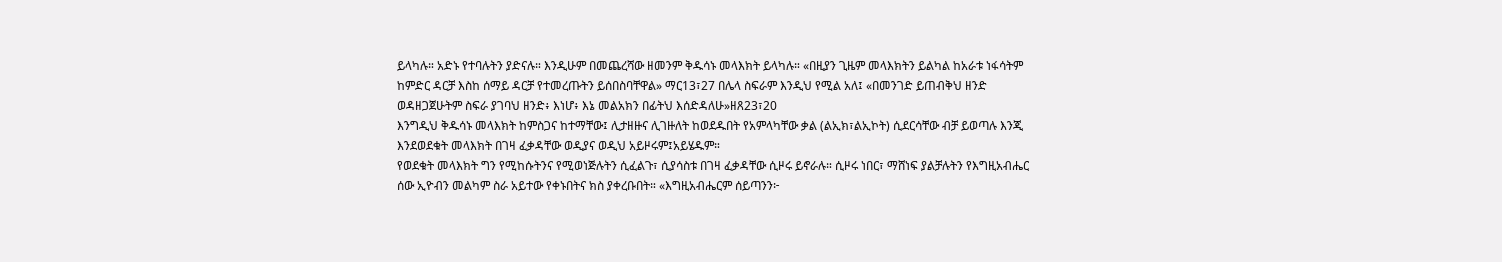ይላካሉ። አድኑ የተባሉትን ያድናሉ። እንዲሁም በመጨረሻው ዘመንም ቅዱሳኑ መላእክት ይላካሉ። «በዚያን ጊዜም መላእክትን ይልካል ከአራቱ ነፋሳትም ከምድር ዳርቻ እስከ ሰማይ ዳርቻ የተመረጡትን ይሰበስባቸዋል» ማር13፣27 በሌላ ስፍራም እንዲህ የሚል አለ፤ «በመንገድ ይጠብቅህ ዘንድ ወዳዘጋጀሁትም ስፍራ ያገባህ ዘንድ፥ እነሆ፥ እኔ መልአክን በፊትህ እሰድዳለሁ»ዘጸ23፣20
እንግዲህ ቅዱሳኑ መላእክት ከምስጋና ከተማቸው፤ ሊታዘዙና ሊገዙለት ከወደዱበት የአምላካቸው ቃል (ልኢክ፣ልኢኮት) ሲደርሳቸው ብቻ ይወጣሉ እንጂ እንደወደቁት መላእክት በገዛ ፈቃዳቸው ወዲያና ወዲህ አይዞሩም፤አይሄዱም።
የወደቁት መላእክት ግን የሚከሱትንና የሚወነጅሉትን ሲፈልጉ፣ ሲያሳስቱ በገዛ ፈቃዳቸው ሲዞሩ ይኖራሉ። ሲዞሩ ነበር፣ ማሸነፍ ያልቻሉትን የእግዚአብሔር ሰው ኢዮብን መልካም ስራ አይተው የቀኑበትና ክስ ያቀረቡበት። «እግዚአብሔርም ሰይጣንን፦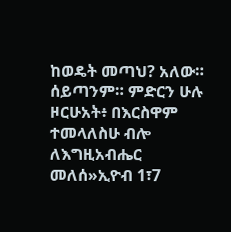ከወዴት መጣህ? አለው። ሰይጣንም። ምድርን ሁሉ ዞርሁአት፥ በእርስዋም ተመላለስሁ ብሎ ለእግዚአብሔር መለሰ»ኢዮብ 1፣7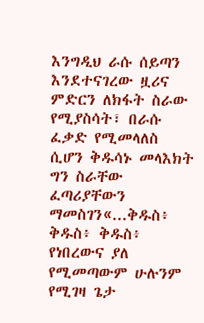እንግዲህ ራሱ ሰይጣን እንደተናገረው ዟሪና ምድርን ለክፋት ስራው የሚያስሳት፣ በራሱ ፈቃድ የሚመላለስ ሲሆን ቅዱሳኑ መላእክት ግን ስራቸው ፈጣሪያቸውን ማመስገን«...ቅዱስ፥ ቅዱስ፥ ቅዱስ፥ የነበረውና ያለ የሚመጣውም ሁሉንም የሚገዛ ጌታ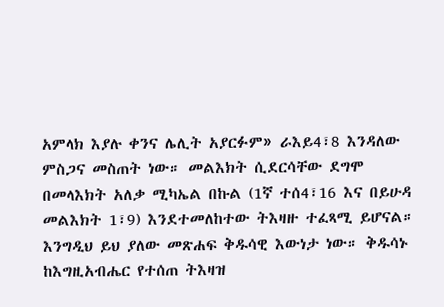አምላክ እያሉ ቀንና ሌሊት አያርፉም» ራእይ4፣8 እንዳለው ምስጋና መስጠት ነው። መልእክት ሲደርሳቸው ደግሞ በመላእክት አለቃ ሚካኤል በኩል (1ኛ ተሰ4፣16 እና በይሁዳ መልእክት 1፣9) እንደተመለከተው ትእዛዙ ተፈጻሚ ይሆናል።
እንግዲህ ይህ ያለው መጽሐፍ ቅዱሳዊ እውነታ ነው። ቅዱሳኑ ከእግዚአብሔር የተሰጠ ትእዛዝ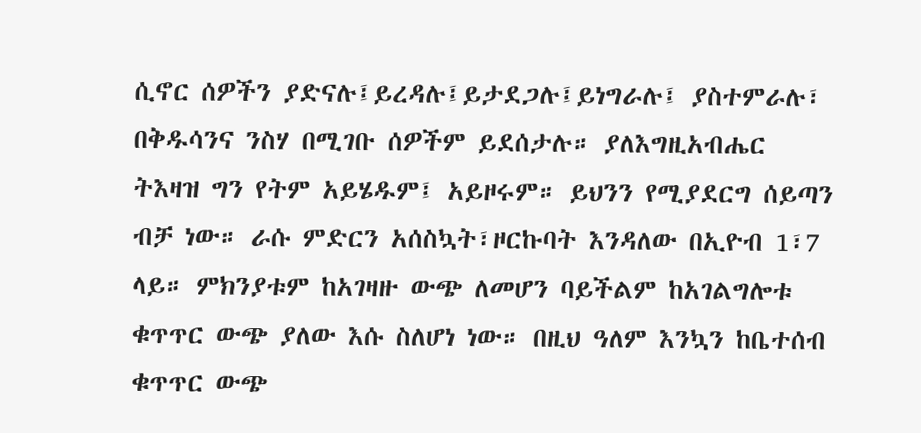ሲኖር ሰዎችን ያድናሉ፤ይረዳሉ፤ይታደጋሉ፤ይነግራሉ፤ ያስተምራሉ፣ በቅዱሳንና ንስሃ በሚገቡ ሰዎችም ይደሰታሉ። ያለእግዚአብሔር ትእዛዝ ግን የትም አይሄዱም፤ አይዞሩም። ይህንን የሚያደርግ ሰይጣን ብቻ ነው። ራሱ ምድርን አሰስኳት፣ዞርኩባት እንዳለው በኢዮብ 1፣7 ላይ። ምክንያቱም ከአገዛዙ ውጭ ለመሆን ባይችልም ከአገልግሎቱ ቁጥጥር ውጭ ያለው እሱ ስለሆነ ነው። በዚህ ዓለም እንኳን ከቤተሰብ ቁጥጥር ውጭ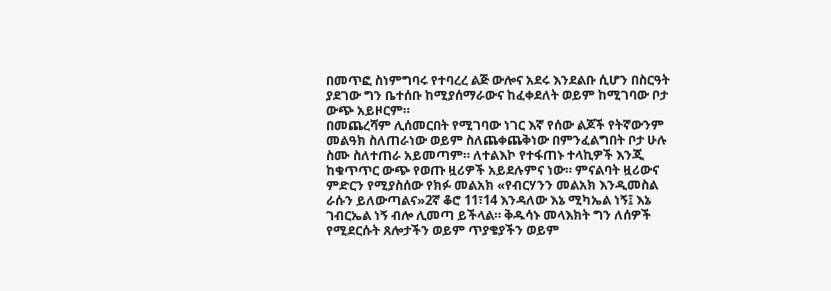በመጥፎ ስነምግባሩ የተባረረ ልጅ ውሎና አደሩ እንደልቡ ሲሆን በስርዓት ያደገው ግን ቤተሰቡ ከሚያሰማራውና ከፈቀደለት ወይም ከሚገባው ቦታ ውጭ አይዞርም።
በመጨረሻም ሊሰመርበት የሚገባው ነገር እኛ የሰው ልጆች የትኛውንም መልዓክ ስለጠራነው ወይም ስለጨቀጨቅነው በምንፈልግበት ቦታ ሁሉ ስሙ ስለተጠራ አይመጣም። ለተልእኮ የተፋጠኑ ተላኪዎች እንጂ ከቁጥጥር ውጭ የወጡ ዟሪዎች አይደሉምና ነው። ምናልባት ዟሪውና ምድርን የሚያስሰው የክፉ መልአክ «የብርሃንን መልአክ እንዲመስል ራሱን ይለውጣልና»2ኛ ቆሮ 11፣14 እንዳለው እኔ ሚካኤል ነኝ፤ እኔ ገብርኤል ነኝ ብሎ ሊመጣ ይችላል። ቅዱሳኑ መላእክት ግን ለሰዎች የሚደርሱት ጸሎታችን ወይም ጥያቄያችን ወይም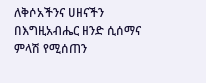ለቅሶአችንና ሀዘናችን በእግዚአብሔር ዘንድ ሲሰማና ምላሽ የሚሰጠን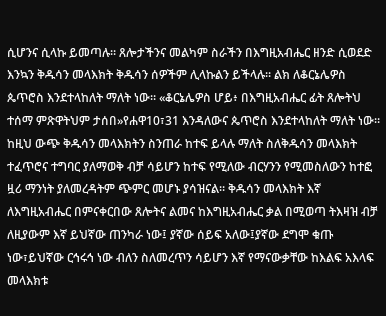ሲሆንና ሲላኩ ይመጣሉ። ጸሎታችንና መልካም ስራችን በእግዚአብሔር ዘንድ ሲወደድ እንኳን ቅዱሳን መላእክት ቅዱሳን ሰዎችም ሊላኩልን ይችላሉ። ልክ ለቆርኔሌዎስ ጴጥሮስ እንደተላከለት ማለት ነው። «ቆርኔሌዎስ ሆይ፥ በእግዚአብሔር ፊት ጸሎትህ ተሰማ ምጽዋትህም ታሰበ»የሐዋ10፣31 እንዳለውና ጴጥሮስ እንደተላከለት ማለት ነው።
ከዚህ ውጭ ቅዱሳን መላእክትን ስንጠራ ከተፍ ይላሉ ማለት ስለቅዱሳን መላእክት ተፈጥሮና ተግባር ያለማወቅ ብቻ ሳይሆን ከተፍ የሚለው ብርሃንን የሚመስለውን ከተፎ ዟሪ ማንነት ያለመረዳትም ጭምር መሆኑ ያሳዝናል። ቅዱሳን መላእክት እኛ ለእግዚአብሔር በምናቀርበው ጸሎትና ልመና ከእግዚአብሔር ቃል በሚወጣ ትእዛዝ ብቻ ለዚያውም እኛ ይህኛው ጠንካራ ነው፤ ያኛው ሰይፍ አለው፤ያኛው ደግሞ ቁጡ ነው፣ይህኛው ርኅሩኅ ነው ብለን ስለመረጥን ሳይሆን እኛ የማናውቃቸው ከእልፍ አእላፍ መላእክቱ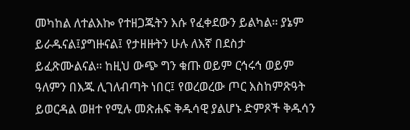መካከል ለተልእኰ የተዘጋጁትን እሱ የፈቀደውን ይልካል። ያኔም ይራዱናል፤ያግዙናል፤ የታዘዙትን ሁሉ ለእኛ በደስታ ይፈጽሙልናል። ከዚህ ውጭ ግን ቁጡ ወይም ርኅሩኅ ወይም ዓለምን በእጁ ሊገለብጣት ነበር፤ የወረወረው ጦር እስከምጽዓት ይወርዳል ወዘተ የሚሉ መጽሐፍ ቅዱሳዊ ያልሆኑ ድምጾች ቅዱሳን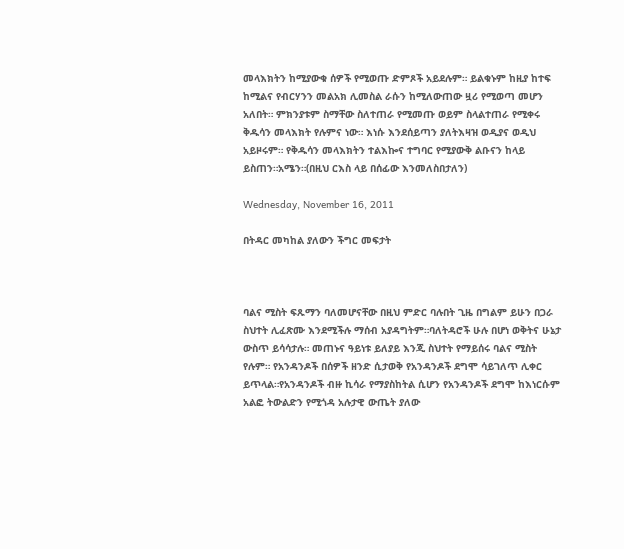መላእክትን ከሚያውቁ ሰዎች የሚወጡ ድምጾች አይደሉም። ይልቁኑም ከዚያ ከተፍ ከሚልና የብርሃንን መልአክ ሊመስል ራሱን ከሚለውጠው ዟሪ የሚወጣ መሆን አለበት። ምክንያቱም ስማቸው ስለተጠራ የሚመጡ ወይም ስላልተጠራ የሚቀሩ ቅዱሳን መላእክት የሉምና ነው። እነሱ እንደሰይጣን ያለትእዛዝ ወዲያና ወዲህ አይዞሩም። የቅዱሳን መላእክትን ተልእኰና ተግባር የሚያውቅ ልቡናን ከላይ ይስጠን።አሜን።(በዚህ ርእስ ላይ በሰፊው እንመለስበታለን)

Wednesday, November 16, 2011

በትዳር መካከል ያለውን ችግር መፍታት



ባልና ሚስት ፍጹማን ባለመሆናቸው በዚህ ምድር ባሉበት ጊዜ በግልም ይሁን በጋራ ስህተት ሊፈጽሙ እንደሚችሉ ማሰብ አያዳግትም።ባለትዳሮች ሁሉ በሆነ ወቅትና ሁኔታ ውስጥ ይሳሳታሉ። መጠኑና ዓይነቱ ይለያይ እንጂ ስህተት የማይሰሩ ባልና ሚስት የሉም። የአንዳንዶች በሰዎች ዘንድ ሲታወቅ የአንዳንዶች ደግሞ ሳይገለጥ ሊቀር ይጥላል።የአንዳንዶች ብዙ ኪሳራ የማያስከትል ሲሆን የአንዳንዶች ደግሞ ከእነርሱም አልፎ ትውልድን የሚጎዳ አሉታዊ ውጤት ያለው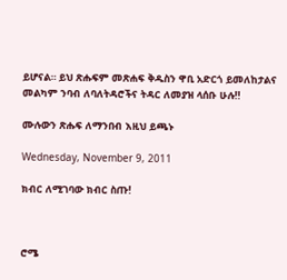ይሆናል። ይህ ጽሑፍም መጽሐፍ ቅዱስን ዋቢ አድርጎ ይመለከታልና መልካም ንባብ ለባለትዳሮችና ትዳር ለመያዝ ላሰቡ ሁሉ!!

ሙሉውን ጽሑፍ ለማንበብ እዚህ ይጫኑ

Wednesday, November 9, 2011

ክብር ለሚገባው ክብር ስጡ!



ሮሜ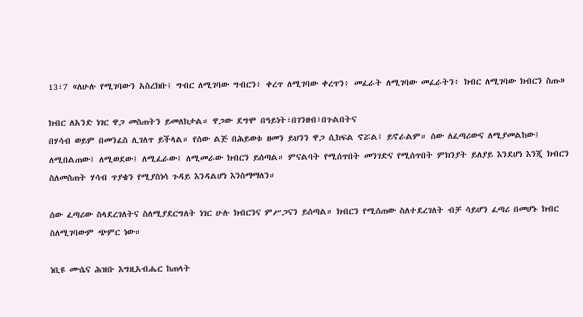13፣7 «ለሁሉ የሚገባውን አስረክቡ፤ ግብር ለሚገባው ግብርን፥ ቀረጥ ለሚገባው ቀረጥን፥ መፈራት ለሚገባው መፈራትን፥ ክብር ለሚገባው ክብርን ስጡ»

ክብር ለአንድ ነገር ዋጋ መስጠትን ይመለክታል። ዋጋው ደግሞ በዓይነት፣በገንዘብ፣በጉልበትና
በሃሳብ ወይም በመንፈስ ሊገለጥ ይችላል። የሰው ልጅ በሕይወቱ ዘመን ይህንን ዋጋ ሲከፍል ኖሯል፤ ይኖራልም። ሰው ለፈጣሪውና ለሚያመልከው፤ ለሚበልጠው፤ ለሚወደው፤ ለሚፈራው፤ ለሚመራው ክብርን ይሰጣል። ምናልባት የሚሰጥበት መንገድና የሚሰጥበት ምክንያት ይለያይ እንደሆነ እንጂ ክብርን ስለመስጠት ሃሳብ ጥያቄን የሚያስነሳ ጉዳይ እንዳልሆነ እንስማማለን።

ሰው ፈጣሪው ስላደረገለትና ስለሚያደርግለት ነገር ሁሉ ክብርንና ምሥጋናን ይሰጣል። ክብርን የሚሰጠው ስለተደረገለት ብቻ ሳይሆን ፈጣሪ በመሆኑ ክብር ስለሚገባውም ጭምር ነው።

ነቢዩ ሙሴና ሕዝቡ እግዚአብሔር ከጠላት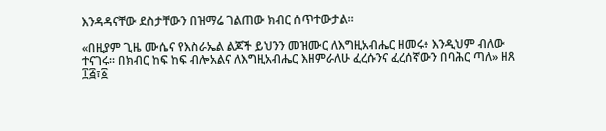እንዳዳናቸው ደስታቸውን በዝማሬ ገልጠው ክብር ሰጥተውታል።

«በዚያም ጊዜ ሙሴና የእስራኤል ልጆች ይህንን መዝሙር ለእግዚአብሔር ዘመሩ፥ እንዲህም ብለው ተናገሩ። በክብር ከፍ ከፍ ብሎአልና ለእግዚአብሔር እዘምራለሁ ፈረሱንና ፈረሰኛውን በባሕር ጣለ» ዘጸ ፲፭፣፩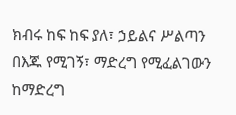ክብሩ ከፍ ከፍ ያለ፣ ኃይልና ሥልጣን በእጁ የሚገኝ፣ ማድረግ የሚፈልገውን ከማድረግ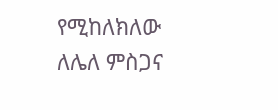የሚከለክለው ለሌለ ምስጋና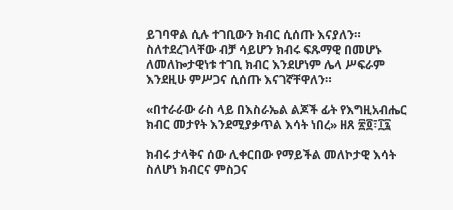ይገባዋል ሲሉ ተገቢውን ክብር ሲሰጡ እናያለን። ስለተደረገላቸው ብቻ ሳይሆን ክብሩ ፍጹማዊ በመሆኑ ለመለኰታዊነቱ ተገቢ ክብር እንደሆነም ሌላ ሥፍራም እንደዚሁ ምሥጋና ሲሰጡ እናገኛቸዋለን።

«በተራራው ራስ ላይ በእስራኤል ልጆች ፊት የእግዚአብሔር ክብር መታየት እንደሚያቃጥል እሳት ነበረ» ዘጸ ፳፬፣፲፯

ክብሩ ታላቅና ሰው ሊቀርበው የማይችል መለኮታዊ እሳት ስለሆነ ክብርና ምስጋና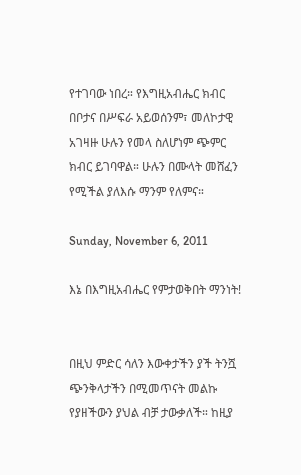የተገባው ነበረ። የእግዚአብሔር ክብር በቦታና በሥፍራ አይወሰንም፣ መለኮታዊ አገዛዙ ሁሉን የመላ ስለሆነም ጭምር ክብር ይገባዋል። ሁሉን በሙላት መሸፈን የሚችል ያለእሱ ማንም የለምና።

Sunday, November 6, 2011

እኔ በእግዚአብሔር የምታወቅበት ማንነት!


በዚህ ምድር ሳለን እውቀታችን ያች ትንሿ ጭንቅላታችን በሚመጥናት መልኩ የያዘችውን ያህል ብቻ ታውቃለች። ከዚያ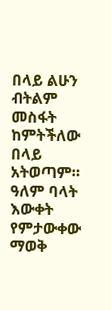በላይ ልሁን ብትልም መስፋት ከምትችለው በላይ አትወጣም። ዓለም ባላት እውቀት የምታውቀው ማወቅ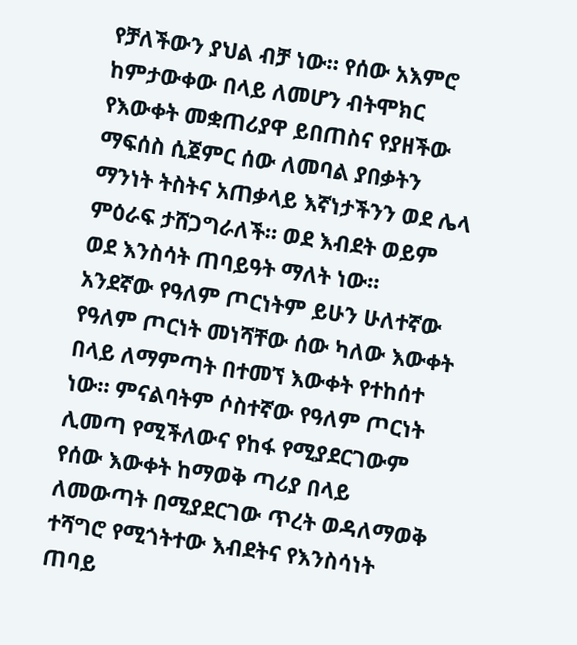የቻለችውን ያህል ብቻ ነው። የሰው አእምሮ ከምታውቀው በላይ ለመሆን ብትሞክር የእውቀት መቋጠሪያዋ ይበጠስና የያዘችው ማፍሰስ ሲጀምር ሰው ለመባል ያበቃትን ማንነት ትስትና አጠቃላይ እኛነታችንን ወደ ሌላ ምዕራፍ ታሸጋግራለች። ወደ እብደት ወይም ወደ እንስሳት ጠባይዓት ማለት ነው።
አንደኛው የዓለም ጦርነትም ይሁን ሁለተኛው የዓለም ጦርነት መነሻቸው ሰው ካለው እውቀት በላይ ለማምጣት በተመኘ እውቀት የተከሰተ ነው። ምናልባትም ሶስተኛው የዓለም ጦርነት ሊመጣ የሚችለውና የከፋ የሚያደርገውም የሰው እውቀት ከማወቅ ጣሪያ በላይ ለመውጣት በሚያደርገው ጥረት ወዳለማወቅ ተሻግሮ የሚጎትተው እብደትና የእንስሳነት ጠባይ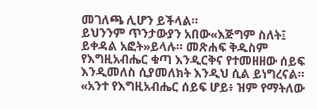መገለጫ ሊሆን ይችላል።
ይህንንም ጥንታውያን አበው«እጅግም ስለት፤ ይቀዳል አፎት»ይላሉ። መጽሐፍ ቅዱስም የእግዚአብሔር ቁጣ እንዲርቅና የተመዘዘው ሰይፍ እንዲመለስ ሲያመለክት እንዲህ ሲል ይነግረናል። «አንተ የእግዚአብሔር ሰይፍ ሆይ፥ ዝም የማትለው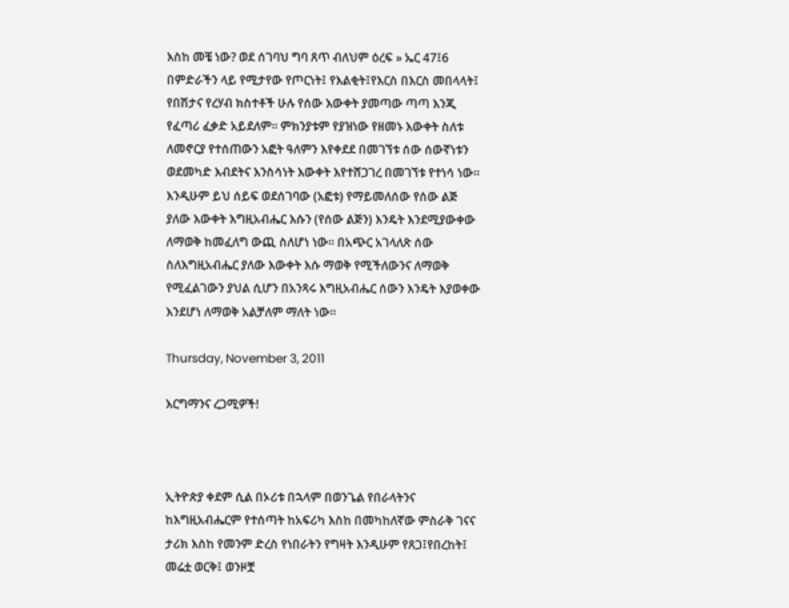እስከ መቼ ነው? ወደ ሰገባህ ግባ ጸጥ ብለህም ዕረፍ » ኤር 47፤6
በምድራችን ላይ የሚታየው የጦርነት፤ የእልቂት፤የእርስ በእርስ መበላላት፤ የበሽታና የረሃብ ክስተቶች ሁሉ የሰው እውቀት ያመጣው ጣጣ እንጂ የፈጣሪ ፈቃድ አይደለም። ምክንያቱም የያዝነው የዘመኑ እውቀት ስለቱ ለመኖርያ የተሰጠውን አፎት ዓለምን እየቀደደ በመገኘቱ ሰው ሰውኛነቱን ወደመካድ እብደትና እንስሳነት እውቀት እየተሸጋገረ በመገኘቱ የተነሳ ነው። እንዲሁም ይህ ሰይፍ ወደሰገባው (አፎቱ) የማይመለሰው የሰው ልጅ ያለው እውቀት እግዚአብሔር እሱን (የሰው ልጅን) እንዴት እንደሚያውቀው ለማወቅ ከመፈለግ ውጪ ስለሆነ ነው። በአጭር አገላለጽ ሰው ስለእግዚአብሔር ያለው እውቀት እሱ ማወቅ የሚችለውንና ለማወቅ የሚፈልገውን ያህል ሲሆን በአንጻሩ እግዚአብሔር ሰውን እንዴት እያወቀው እንደሆነ ለማወቅ አልቻለም ማለት ነው።

Thursday, November 3, 2011

እርግማንና ረጋሚዎች!



ኢትዮጵያ ቀደም ሲል በኦሪቱ በኋላም በወንጌል የበራላትንና ከእግዚአብሔርም የተሰጣት ከአፍሪካ እስከ በመካከለኛው ምስራቅ ገናና ታሪክ እስከ የመንም ድረስ የነበራትን የግዛት እንዲሁም የጸጋ፤የበረከት፤ መሬቷ ወርቅ፤ ወንዞቿ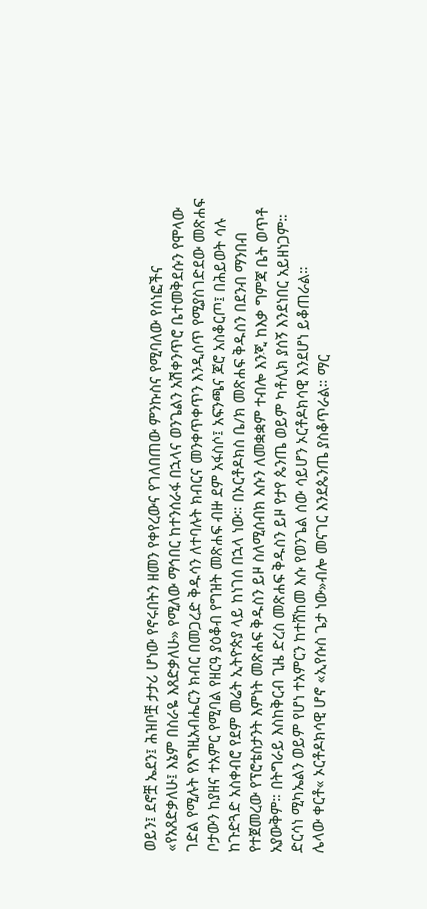ወይን፤ ደኖቿ ኤደን፤ ሕዝቦቿ ታታሪ ሆነው የኖሩበትን ዘመን የቀየረውና የገለበጠው ምንኩስና የሚባለው የሰነፎችና «የአጸድቃለሁ፤ እኔም በስራዬ እጸድቃለሁ» የሚለው ማኅበር ከተንሰራፋ በኋላና ወንጌልን አሽቀንጥሮ ቤተመቅደሱን የሞላው ገድል የሚሉት የእግዚአብሔርን ክብር በመጋረድ ቅዱሳን ለተባሉት ክብርና መንቀጥቀጥን እንዲሰጥ የሚያስገድደው መጽሐፍ ቦታውን ከያዘና ተአምር የሚባል የዘርዓ ያዕቆብ የግዝት መጽሐፍ ብዙ ደም አፋስሶ፤ አፍንጫና ጆሮ አስቆርጦ፤ በሕይወት ሳሉ ከጉድጓድ አስቀብሮ የደም መሬት ኢትዮጵያ ላይ ከነገሰ በኋላ ነው። በኦርቶዶክስ ቤ/ክ መጽሐፍ ቅዱስን በደንብ ማንበብ የተጀመረው የፕሮቴስታንት እምነት መጽሐፍ ቅዱስን ይዞ ስለሚሰብክ እሱን ለመቋቋም ተብሎ እንጂ ከእቃ ግምጃ ቤት ወጥቶ አያውቅም። በትግራይ እስከቅርብ ጊዜ ድረስ መጽሐፍ ቅዱስን ይዞ የታየ ጴንጤ ወይም ካቶሊክ ያሰኝ እንደነበር አይዘነጋም። ድርሳነ ሚካኤልን ወይም የሆነ ተአምርን ከተሸከመ እሱ የወንጌል ሰው ሳይሆን ኦርቶዶክሳዊ እንደሆነ ይቆጠራል።
ሌላው ቀርቶ« ኦርቶዶክሳዊ ሆኖ «ኢየሱስ ጌታ ነው»ብሎ መናገር እንደጴንጤ ያስቆጥራል። ማር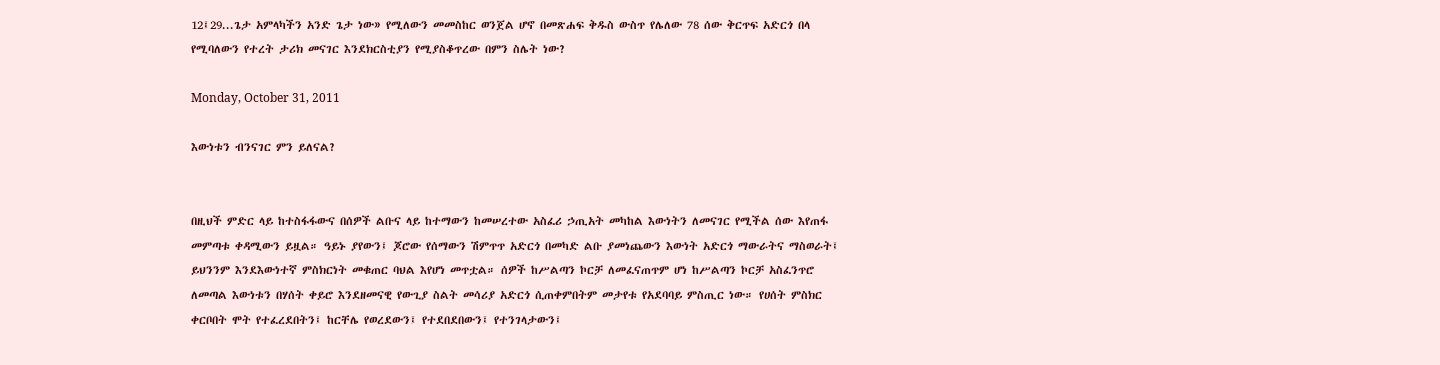12፤29...ጌታ አምላካችን አንድ ጌታ ነው» የሚለውን መመስከር ወንጀል ሆኖ በመጽሐፍ ቅዱስ ውስጥ የሌለው 78 ሰው ቅርጥፍ አድርጎ በላ የሚባለውን የተረት ታሪክ መናገር እንደክርስቲያን የሚያስቆጥረው በምን ስሌት ነው?

Monday, October 31, 2011

እውነቱን ብንናገር ምን ይለናል?


በዚህች ምድር ላይ ከተስፋፋውና በሰዎች ልቡና ላይ ከተማውን ከመሠረተው አስፈሪ ኃጢአት መካከል እውነትን ለመናገር የሚችል ሰው እየጠፋ መምጣቱ ቀዳሚውን ይዟል። ዓይኑ ያየውን፤ ጆሮው የሰማውን ሽምጥጥ አድርጎ በመካድ ልቡ ያመነጨውን እውነት አድርጎ ማውራትና ማስወራት፤ ይህንንም እንደእውነተኛ ምስክርነት መቁጠር ባህል እየሆነ መጥቷል። ሰዎች ከሥልጣን ኮርቻ ለመፈናጠጥም ሆነ ከሥልጣን ኮርቻ አስፈንጥሮ ለመጣል እውነቱን በሃሰት ቀይሮ እንደዘመናዊ የውጊያ ስልት መሳሪያ አድርጎ ሲጠቀምበትም መታየቱ የአደባባይ ምስጢር ነው። የሀሰት ምስክር ቀርቦበት ሞት የተፈረደበትን፤ ከርቸሌ የወረደውን፤ የተደበደበውን፤ የተንገላታውን፤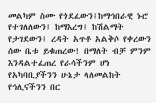መልካም ስሙ የጎደፈውን፤ከማኅበራዊ ኑሮ የተገለለውን፤ ከማእረግ፤ ከሽልማት የታገደውን፤ ረዳት አጥቶ አልቅሶ የቀረውን ሰው ቤቱ ይቁጠረው! በማለት ብቻ ምንም እንዳልተፈጠረ የራሳችንም ሆነ የአካባቢያችንን ሁኔታ ላለመልከት የኅሊናችንን በር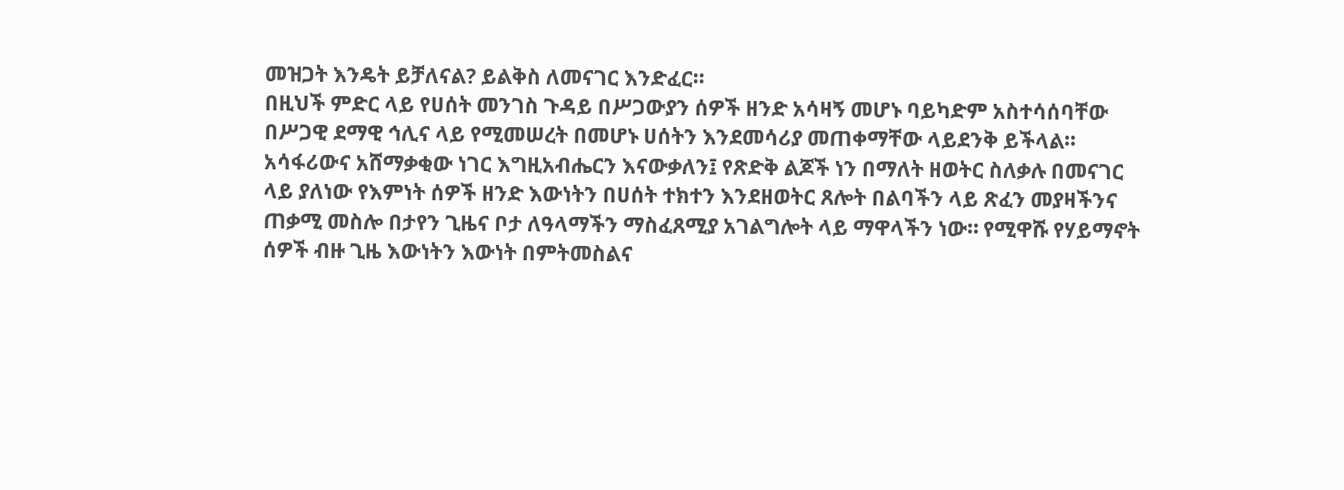መዝጋት እንዴት ይቻለናል? ይልቅስ ለመናገር እንድፈር።
በዚህች ምድር ላይ የሀሰት መንገስ ጉዳይ በሥጋውያን ሰዎች ዘንድ አሳዛኝ መሆኑ ባይካድም አስተሳሰባቸው በሥጋዊ ደማዊ ኅሊና ላይ የሚመሠረት በመሆኑ ሀሰትን እንደመሳሪያ መጠቀማቸው ላይደንቅ ይችላል። አሳፋሪውና አሸማቃቂው ነገር እግዚአብሔርን እናውቃለን፤ የጽድቅ ልጆች ነን በማለት ዘወትር ስለቃሉ በመናገር ላይ ያለነው የእምነት ሰዎች ዘንድ እውነትን በሀሰት ተክተን እንደዘወትር ጸሎት በልባችን ላይ ጽፈን መያዛችንና ጠቃሚ መስሎ በታየን ጊዜና ቦታ ለዓላማችን ማስፈጸሚያ አገልግሎት ላይ ማዋላችን ነው። የሚዋሹ የሃይማኖት ሰዎች ብዙ ጊዜ እውነትን እውነት በምትመስልና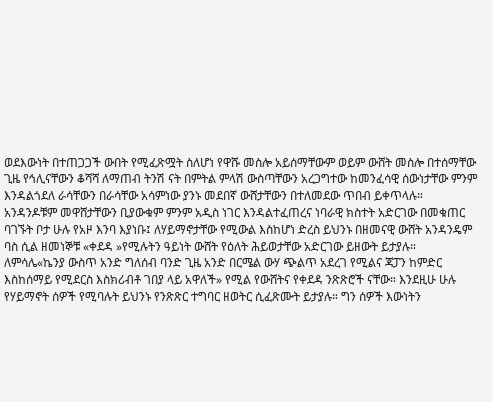ወደእውነት በተጠጋጋች ውበት የሚፈጽሟት ስለሆነ የዋሹ መስሎ አይሰማቸውም ወይም ውሸት መስሎ በተሰማቸው ጊዜ የኅሊናቸውን ቆሻሻ ለማጠብ ትንሽ ናት በምትል ምላሽ ውስጣቸውን አረጋግተው ከመንፈሳዊ ሰውነታቸው ምንም እንዳልጎደለ ራሳቸውን በራሳቸው አሳምነው ያንኑ መደበኛ ውሸታቸውን በተለመደው ጥበብ ይቀጥላሉ።
አንዳንዶቹም መዋሸታቸውን ቢያውቁም ምንም አዲስ ነገር እንዳልተፈጠረና ነባራዊ ክስተት አድርገው በመቁጠር ባገኙት ቦታ ሁሉ የአዞ እንባ እያነቡ፤ ለሃይማኖታቸው የሚውል እስከሆነ ድረስ ይህንኑ በዘመናዊ ውሸት አንዳንዴም ባስ ሲል ዘመነኞቹ «ቀደዳ »የሚሉትን ዓይነት ውሸት የዕለት ሕይወታቸው አድርገው ይዘውት ይታያሉ። ለምሳሌ«ኬንያ ውስጥ አንድ ግለሰብ ባንድ ጊዜ አንድ በርሜል ውሃ ጭልጥ አደረገ የሚልና ጃፓን ከምድር እስከሰማይ የሚደርስ እስክሪብቶ ገበያ ላይ አዋለች» የሚል የውሸትና የቀደዳ ንጽጽሮች ናቸው። እንደዚሁ ሁሉ የሃይማኖት ሰዎች የሚባሉት ይህንኑ የንጽጽር ተግባር ዘወትር ሲፈጽሙት ይታያሉ። ግን ሰዎች እውነትን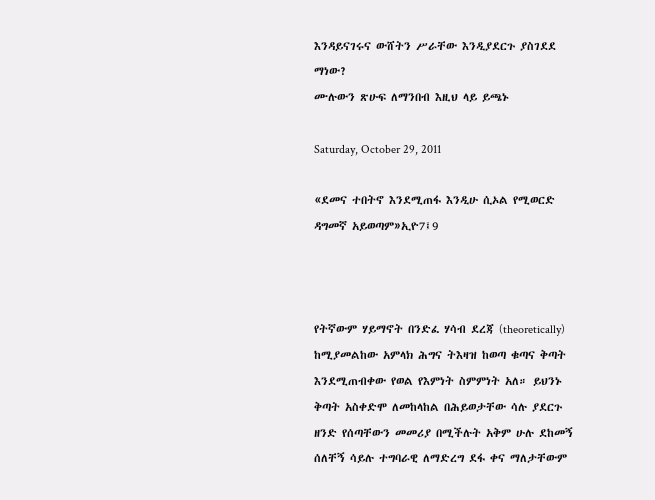እንዳይናገሩና ውሸትን ሥራቸው እንዲያደርጉ ያስገደደ ማነው?
ሙሉውን ጽሁፍ ለማንበብ እዚህ ላይ ይጫኑ

Saturday, October 29, 2011

«ደመና ተበትኖ እንደሚጠፋ እንዲሁ ሲኦል የሚወርድ ዳግመኛ አይወጣም»ኢዮ7፤9



የትኛውም ሃይማኖት በንድፈ ሃሳብ ደረጃ (theoretically) ከሚያመልከው አምላክ ሕግና ትእዛዝ ከወጣ ቁጣና ቅጣት እንደሚጠብቀው የወል የእምነት ስምምነት አለ። ይህንኑ ቅጣት አስቀድሞ ለመከላከል በሕይወታቸው ሳሉ ያደርጉ ዘንድ የሰጣቸውን መመሪያ በሚችሉት አቅም ሁሉ ደከመኝ ሰለቸኝ ሳይሉ ተግባራዊ ለማድረግ ደፋ ቀና ማለታቸውም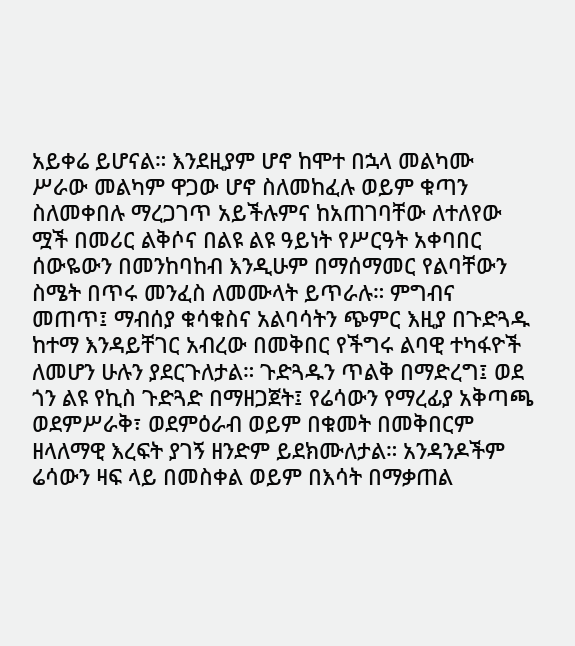አይቀሬ ይሆናል። እንደዚያም ሆኖ ከሞተ በኋላ መልካሙ ሥራው መልካም ዋጋው ሆኖ ስለመከፈሉ ወይም ቁጣን ስለመቀበሉ ማረጋገጥ አይችሉምና ከአጠገባቸው ለተለየው ሟች በመሪር ልቅሶና በልዩ ልዩ ዓይነት የሥርዓት አቀባበር ሰውዬውን በመንከባከብ እንዲሁም በማሰማመር የልባቸውን ስሜት በጥሩ መንፈስ ለመሙላት ይጥራሉ። ምግብና መጠጥ፤ ማብሰያ ቁሳቁስና አልባሳትን ጭምር እዚያ በጉድጓዱ ከተማ እንዳይቸገር አብረው በመቅበር የችግሩ ልባዊ ተካፋዮች ለመሆን ሁሉን ያደርጉለታል። ጉድጓዱን ጥልቅ በማድረግ፤ ወደ ጎን ልዩ የኪስ ጉድጓድ በማዘጋጀት፤ የሬሳውን የማረፊያ አቅጣጫ ወደምሥራቅ፣ ወደምዕራብ ወይም በቁመት በመቅበርም ዘላለማዊ እረፍት ያገኝ ዘንድም ይደክሙለታል። አንዳንዶችም ሬሳውን ዛፍ ላይ በመስቀል ወይም በእሳት በማቃጠል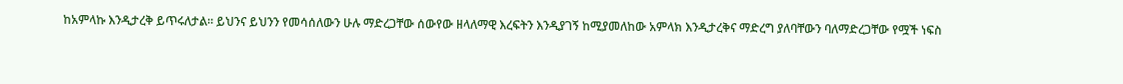ከአምላኩ እንዲታረቅ ይጥሩለታል። ይህንና ይህንን የመሳሰለውን ሁሉ ማድረጋቸው ሰውየው ዘላለማዊ እረፍትን እንዲያገኝ ከሚያመለከው አምላክ እንዲታረቅና ማድረግ ያለባቸውን ባለማድረጋቸው የሟች ነፍስ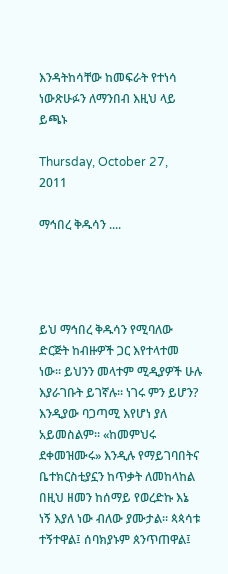እንዳትከሳቸው ከመፍራት የተነሳ ነውጽሁፉን ለማንበብ እዚህ ላይ ይጫኑ

Thursday, October 27, 2011

ማኅበረ ቅዱሳን ....




ይህ ማኅበረ ቅዱሳን የሚባለው ድርጅት ከብዙዎች ጋር እየተላተመ ነው። ይህንን መላተም ሚዲያዎች ሁሉ እያራገቡት ይገኛሉ። ነገሩ ምን ይሆን? እንዲያው ባጋጣሚ እየሆነ ያለ አይመስልም። «ከመምህሩ ደቀመዝሙሩ» እንዲሉ የማይገባበትና ቤተክርስቲያኗን ከጥቃት ለመከላከል በዚህ ዘመን ከሰማይ የወረድኩ እኔ ነኝ እያለ ነው ብለው ያሙታል። ጳጳሳቱ ተኝተዋል፤ ሰባክያኑም ጰንጥጠዋል፤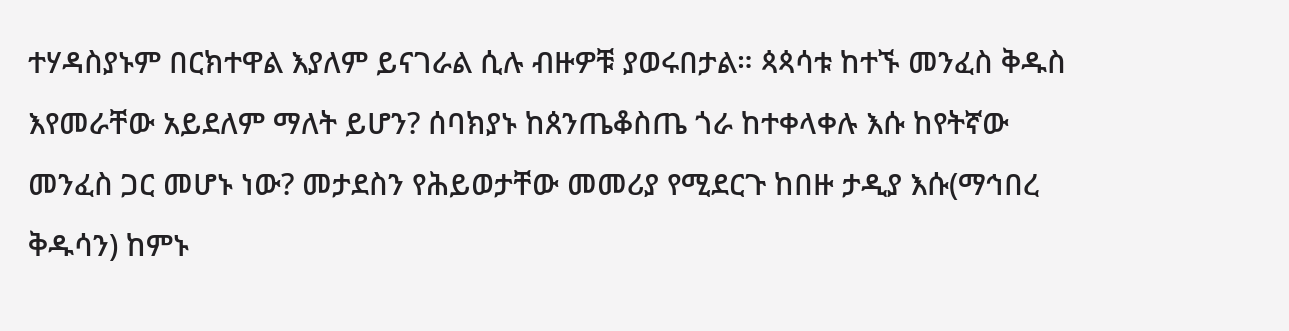ተሃዳስያኑም በርክተዋል እያለም ይናገራል ሲሉ ብዙዎቹ ያወሩበታል። ጳጳሳቱ ከተኙ መንፈስ ቅዱስ እየመራቸው አይደለም ማለት ይሆን? ሰባክያኑ ከጰንጤቆስጤ ጎራ ከተቀላቀሉ እሱ ከየትኛው መንፈስ ጋር መሆኑ ነው? መታደስን የሕይወታቸው መመሪያ የሚደርጉ ከበዙ ታዲያ እሱ(ማኅበረ ቅዱሳን) ከምኑ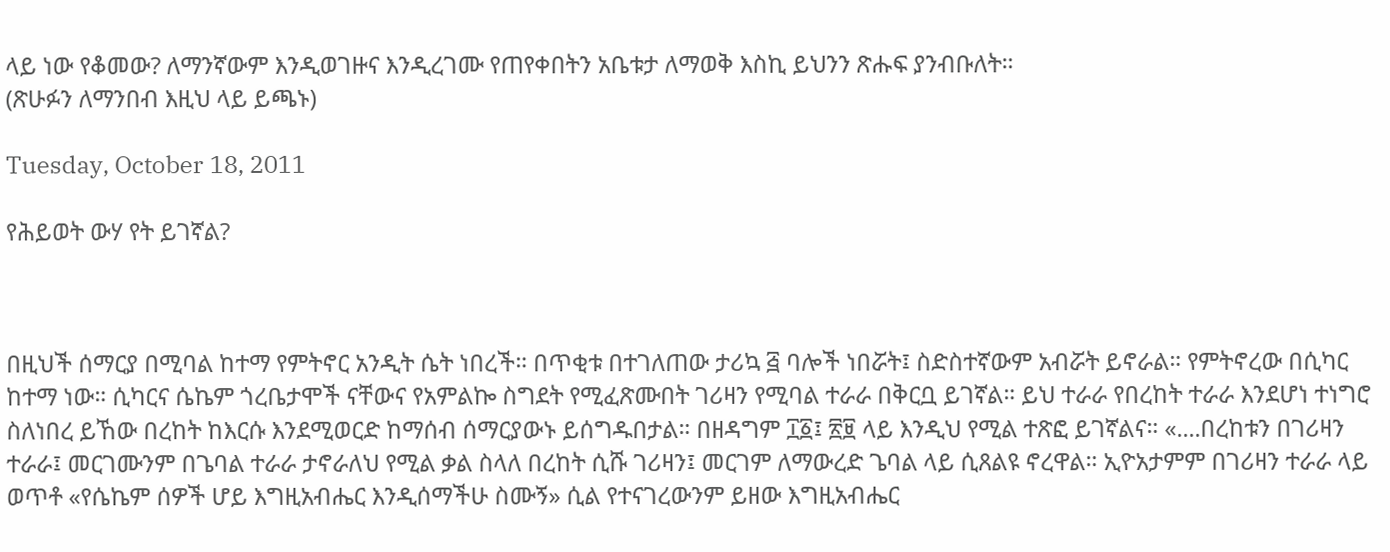ላይ ነው የቆመው? ለማንኛውም እንዲወገዙና እንዲረገሙ የጠየቀበትን አቤቱታ ለማወቅ እስኪ ይህንን ጽሑፍ ያንብቡለት።
(ጽሁፉን ለማንበብ እዚህ ላይ ይጫኑ)

Tuesday, October 18, 2011

የሕይወት ውሃ የት ይገኛል?



በዚህች ሰማርያ በሚባል ከተማ የምትኖር አንዲት ሴት ነበረች። በጥቂቱ በተገለጠው ታሪኳ ፭ ባሎች ነበሯት፤ ስድስተኛውም አብሯት ይኖራል። የምትኖረው በሲካር ከተማ ነው። ሲካርና ሴኬም ጎረቤታሞች ናቸውና የአምልኰ ስግደት የሚፈጽሙበት ገሪዛን የሚባል ተራራ በቅርቧ ይገኛል። ይህ ተራራ የበረከት ተራራ እንደሆነ ተነግሮ ስለነበረ ይኸው በረከት ከእርሱ እንደሚወርድ ከማሰብ ሰማርያውኑ ይሰግዱበታል። በዘዳግም ፲፩፤ ፳፱ ላይ እንዲህ የሚል ተጽፎ ይገኛልና። «....በረከቱን በገሪዛን ተራራ፤ መርገሙንም በጌባል ተራራ ታኖራለህ የሚል ቃል ስላለ በረከት ሲሹ ገሪዛን፤ መርገም ለማውረድ ጌባል ላይ ሲጸልዩ ኖረዋል። ኢዮአታምም በገሪዛን ተራራ ላይ ወጥቶ «የሴኬም ሰዎች ሆይ እግዚአብሔር እንዲሰማችሁ ስሙኝ» ሲል የተናገረውንም ይዘው እግዚአብሔር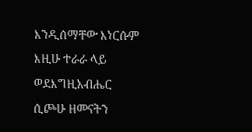እንዲሰማቸው እነርሱም እዚሁ ተራራ ላይ ወደእግዚአብሔር ሲጮሁ ዘመናትን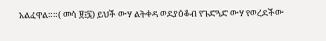አልፈዋል።።( መሳ ፱፤፯) ይህች ውሃ ልትቀዳ ወደያዕቆብ የጉድጓድ ውሃ የወረደችው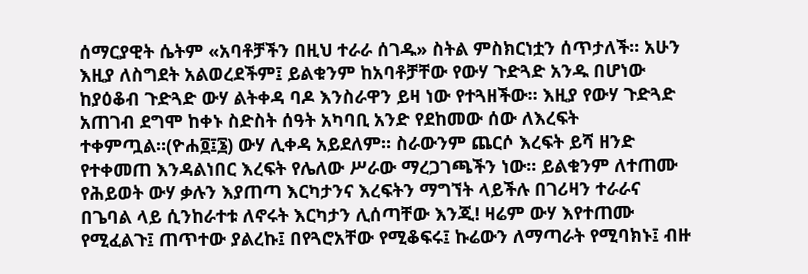ሰማርያዊት ሴትም «አባቶቻችን በዚህ ተራራ ሰገዱ» ስትል ምስክርነቷን ሰጥታለች። አሁን እዚያ ለስግደት አልወረደችም፤ ይልቁንም ከአባቶቻቸው የውሃ ጉድጓድ አንዱ በሆነው ከያዕቆብ ጉድጓድ ውሃ ልትቀዳ ባዶ እንስራዋን ይዛ ነው የተጓዘችው። እዚያ የውሃ ጉድጓድ አጠገብ ደግሞ ከቀኑ ስድስት ሰዓት አካባቢ አንድ የደከመው ሰው ለእረፍት ተቀምጧል።(ዮሐ፬፤፮) ውሃ ሊቀዳ አይደለም። ስራውንም ጨርሶ እረፍት ይሻ ዘንድ የተቀመጠ እንዳልነበር እረፍት የሌለው ሥራው ማረጋገጫችን ነው። ይልቁንም ለተጠሙ የሕይወት ውሃ ቃሉን እያጠጣ እርካታንና እረፍትን ማግኘት ላይችሉ በገሪዛን ተራራና በጌባል ላይ ሲንከራተቱ ለኖሩት እርካታን ሊሰጣቸው እንጂ! ዛሬም ውሃ እየተጠሙ የሚፈልጉ፤ ጠጥተው ያልረኩ፤ በየጓሮአቸው የሚቆፍሩ፤ ኩሬውን ለማጣራት የሚባክኑ፤ ብዙ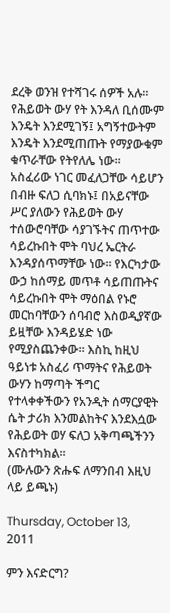ደረቅ ወንዝ የተሻገሩ ሰዎች አሉ። የሕይወት ውሃ የት እንዳለ ቢሰሙም እንዴት እንደሚገኝ፤ አግኝተውትም እንዴት እንደሚጠጡት የማያውቁም ቁጥራቸው የትየለሌ ነው። አስፈሪው ነገር መፈለጋቸው ሳይሆን በብዙ ፍለጋ ሲባክኑ፤ በአይናቸው ሥር ያለውን የሕይወት ውሃ ተሰውሮባቸው ሳያገኙትና ጠጥተው ሳይረኩበት ሞት ባህረ ኤርትራ እንዳያሰጥማቸው ነው። የእርካታው ውኃ ከሰማይ መጥቶ ሳይጠጡትና ሳይረኩበት ሞት ማዕበል የኑሮ መርከባቸውን ሰባብሮ እስወዲያኛው ይዟቸው እንዳይሄድ ነው የሚያስጨንቀው። እስኪ ከዚህ ዓይነቱ አስፈሪ ጥማትና የሕይወት ውሃን ከማጣት ችግር የተላቀቀችውን የአንዲት ሰማርያዊት ሴት ታሪክ እንመልከትና እንደእሷው የሕይወት ወሃ ፍለጋ አቅጣጫችንን እናስተካክል።
(ሙሉውን ጽሑፍ ለማንበብ እዚህ ላይ ይጫኑ)

Thursday, October 13, 2011

ምን እናድርግ?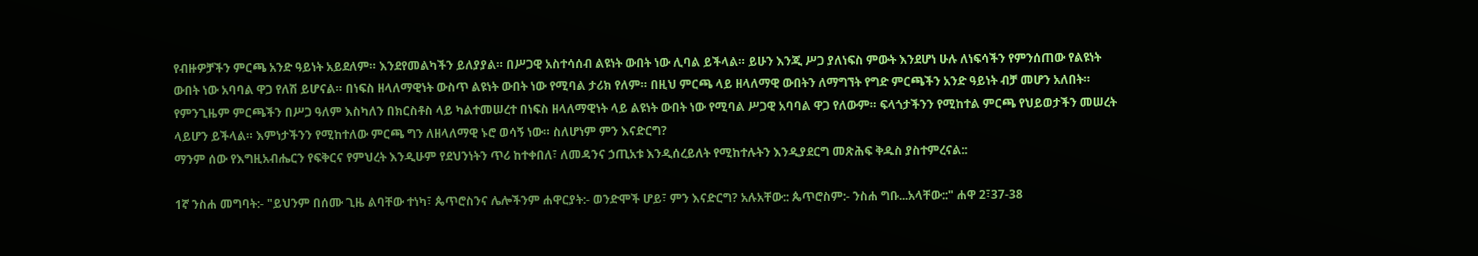የብዙዎቻችን ምርጫ አንድ ዓይነት አይደለም። እንደየመልካችን ይለያያል። በሥጋዊ አስተሳሰብ ልዩነት ውበት ነው ሊባል ይችላል። ይሁን እንጂ ሥጋ ያለነፍስ ምውት እንደሆነ ሁሉ ለነፍሳችን የምንሰጠው የልዩነት ውበት ነው አባባል ዋጋ የለሽ ይሆናል። በነፍስ ዘላለማዊነት ውስጥ ልዩነት ውበት ነው የሚባል ታሪክ የለም። በዚህ ምርጫ ላይ ዘላለማዊ ውበትን ለማግኘት የግድ ምርጫችን አንድ ዓይነት ብቻ መሆን አለበት። የምንጊዜም ምርጫችን በሥጋ ዓለም እስካለን በክርስቶስ ላይ ካልተመሠረተ በነፍስ ዘላለማዊነት ላይ ልዩነት ውበት ነው የሚባል ሥጋዊ አባባል ዋጋ የለውም። ፍላጎታችንን የሚከተል ምርጫ የህይወታችን መሠረት ላይሆን ይችላል። እምነታችንን የሚከተለው ምርጫ ግን ለዘላለማዊ ኑሮ ወሳኝ ነው። ስለሆነም ምን እናድርግ?
ማንም ሰው የእግዚአብሔርን የፍቅርና የምህረት እንዲሁም የደህንነትን ጥሪ ከተቀበለ፣ ለመዳንና ኃጢአቱ እንዲሰረይለት የሚከተሉትን እንዲያደርግ መጽሕፍ ቅዱስ ያስተምረናል::

1ኛ ንስሐ መግባት:- "ይህንም በሰሙ ጊዜ ልባቸው ተነካ፣ ጴጥሮስንና ሌሎችንም ሐዋርያት:- ወንድሞች ሆይ፣ ምን እናድርግ? አሉአቸው:: ጴጥሮስም:- ንስሐ ግቡ...አላቸው::" ሐዋ 2፣37-38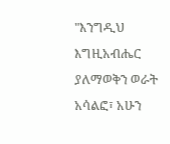"እንግዲህ እግዚአብሔር ያለማወቅን ወራት አሳልፎ፣ አሁን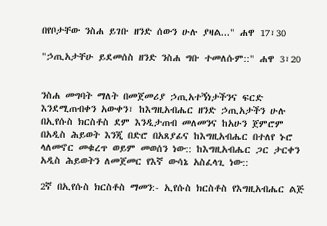በየቦታቸው ንስሐ ይገቡ ዘንድ ሰውን ሁሉ ያዛል..." ሐዋ 17፣30

"ኃጢአታቸሁ ይደመሰስ ዘንድ ንስሐ ግቡ ተመለሱም::" ሐዋ 3፣20


ንስሐ መግባት ማለት በመጀመሪያ ኃጢአተኝነታችንና ፍርድ እንደሚጠብቀን አውቀን፣ ከእግዚአብሔር ዘንድ ኃጢአታችን ሁሉ በኢየሱስ ክርስቶስ ደም እንዲታጠብ መለመንና ከአሁን ጀምሮም በአዲስ ሕይወት እንጂ በድሮ በአጸያፊና ከእግዚአብሔር በተለየ ኑሮ ላለመኖር መቁረጥ ወይም መወሰን ነው:: ከእግዚአብሔር ጋር ታርቀን አዲስ ሕይወትን ለመጀመር የእኛ ውሳኔ አስፈላጊ ነው::

2ኛ በኢየሱስ ክርስቶስ ማመን:- ኢየሱስ ክርስቶስ የእግዚአብሔር ልጅ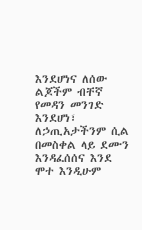እንደሆነና ለሰው ልጆችም ብቸኛ የመዳን መንገድ እንደሆነ፣ ለኃጢአታችንም ሲል በመስቀል ላይ ደሙን እንዳፈሰሰና እንደ ሞተ እንዲሁም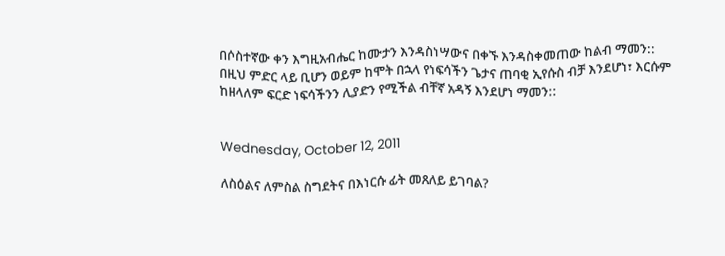በሶስተኛው ቀን እግዚአብሔር ከሙታን እንዳስነሣውና በቀኙ እንዳስቀመጠው ከልብ ማመን:: በዚህ ምድር ላይ ቢሆን ወይም ከሞት በኋላ የነፍሳችን ጌታና ጠባቂ ኢየሱስ ብቻ እንደሆነ፣ እርሱም ከዘላለም ፍርድ ነፍሳችንን ሊያድን የሚችል ብቸኛ አዳኝ እንደሆነ ማመን::


Wednesday, October 12, 2011

ለስዕልና ለምስል ስግደትና በእነርሱ ፊት መጸለይ ይገባል?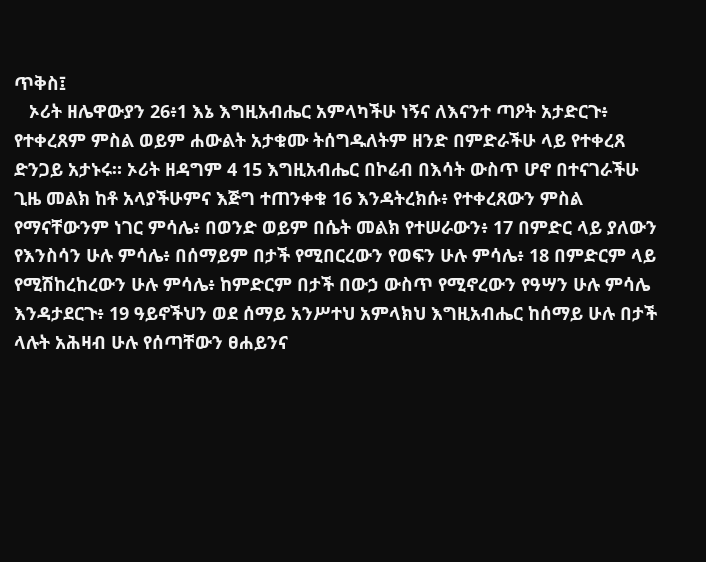ጥቅስ፤
   ኦሪት ዘሌዋውያን 26፥1 እኔ እግዚአብሔር አምላካችሁ ነኝና ለእናንተ ጣዖት አታድርጉ፥ የተቀረጸም ምስል ወይም ሐውልት አታቁሙ ትሰግዱለትም ዘንድ በምድራችሁ ላይ የተቀረጸ ድንጋይ አታኑሩ። ኦሪት ዘዳግም 4 15 እግዚአብሔር በኮሬብ በእሳት ውስጥ ሆኖ በተናገራችሁ ጊዜ መልክ ከቶ አላያችሁምና እጅግ ተጠንቀቁ 16 እንዳትረክሱ፥ የተቀረጸውን ምስል የማናቸውንም ነገር ምሳሌ፥ በወንድ ወይም በሴት መልክ የተሠራውን፥ 17 በምድር ላይ ያለውን የእንስሳን ሁሉ ምሳሌ፥ በሰማይም በታች የሚበርረውን የወፍን ሁሉ ምሳሌ፥ 18 በምድርም ላይ የሚሽከረከረውን ሁሉ ምሳሌ፥ ከምድርም በታች በውኃ ውስጥ የሚኖረውን የዓሣን ሁሉ ምሳሌ እንዳታደርጉ፥ 19 ዓይኖችህን ወደ ሰማይ አንሥተህ አምላክህ እግዚአብሔር ከሰማይ ሁሉ በታች ላሉት አሕዛብ ሁሉ የሰጣቸውን ፀሐይንና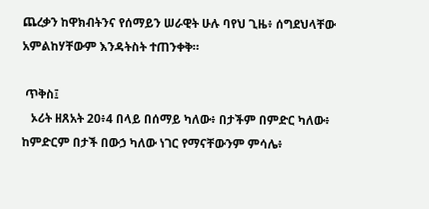ጨረቃን ከዋክብትንና የሰማይን ሠራዊት ሁሉ ባየህ ጊዜ፥ ሰግደህላቸው አምልከሃቸውም እንዳትስት ተጠንቀቅ።

 ጥቅስ፤
   ኦሪት ዘጸአት 20፥4 በላይ በሰማይ ካለው፥ በታችም በምድር ካለው፥ ከምድርም በታች በውኃ ካለው ነገር የማናቸውንም ምሳሌ፥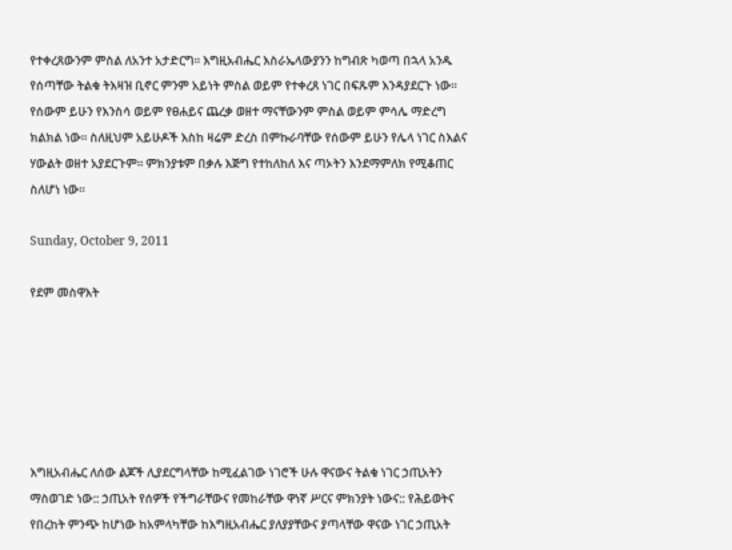የተቀረጸውንም ምስል ለአንተ አታድርግ። እግዚአብሔር እስራኤላውያንን ከግብጽ ካወጣ በኋላ አንዱ የሰጣቸው ትልቁ ትእዛዝ ቢኖር ምንም አይነት ምስል ወይም የተቀረጸ ነገር በፍጹም እንዳያደርጉ ነው። የሰውም ይሁን የእንስሳ ወይም የፀሐይና ጨረቃ ወዘተ ማናቸውንም ምስል ወይም ምሳሌ ማድረግ ክልክል ነው። ስለዚህም አይሁዶች እስከ ዛሬም ድረስ በምኩራባቸው የሰውም ይሁን የሌላ ነገር ስእልና ሃውልት ወዘተ አያደርጉም። ምክንያቱም በቃሉ እጅግ የተከለከለ እና ጣኦትን እንደማምለክ የሚቆጠር ስለሆነ ነው።

Sunday, October 9, 2011

የደም መስዋእት






እግዚአብሔር ለሰው ልጆች ሊያደርግላቸው ከሚፈልገው ነገሮች ሁሉ ዋናውና ትልቁ ነገር ኃጢአትን ማስወገድ ነው:: ኃጢአት የሰዎች የችግራቸውና የመከራቸው ዋነኛ ሥርና ምክንያት ነውና:: የሕይወትና የበረከት ምንጭ ከሆነው ከአምላካቸው ከእግዚአብሔር ያለያያቸውና ያጣላቸው ዋናው ነገር ኃጢአት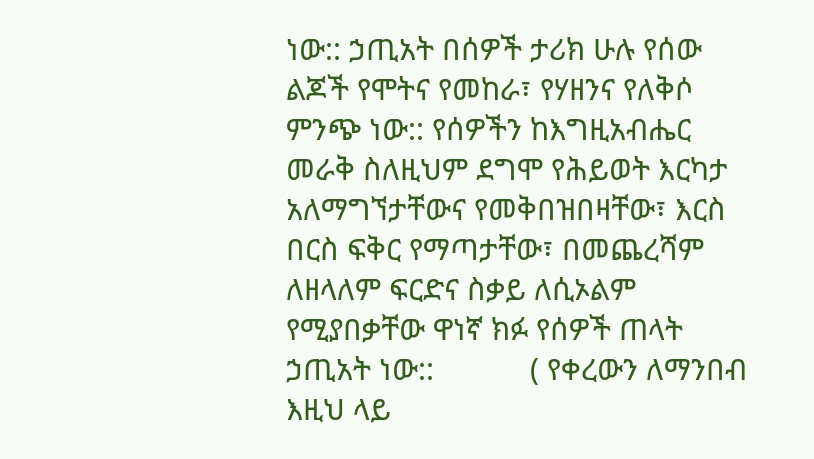ነው:: ኃጢአት በሰዎች ታሪክ ሁሉ የሰው ልጆች የሞትና የመከራ፣ የሃዘንና የለቅሶ ምንጭ ነው:: የሰዎችን ከእግዚአብሔር መራቅ ስለዚህም ደግሞ የሕይወት እርካታ አለማግኘታቸውና የመቅበዝበዛቸው፣ እርስ በርስ ፍቅር የማጣታቸው፣ በመጨረሻም ለዘላለም ፍርድና ስቃይ ለሲኦልም የሚያበቃቸው ዋነኛ ክፉ የሰዎች ጠላት ኃጢአት ነው::            ( የቀረውን ለማንበብ እዚህ ላይ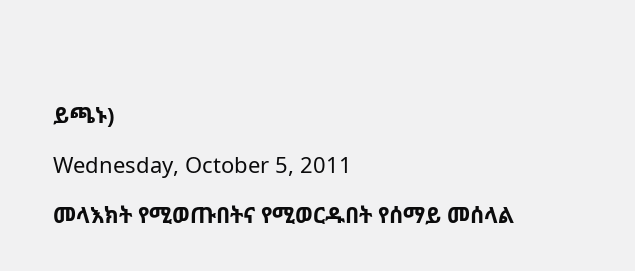ይጫኑ)

Wednesday, October 5, 2011

መላእክት የሚወጡበትና የሚወርዱበት የሰማይ መሰላል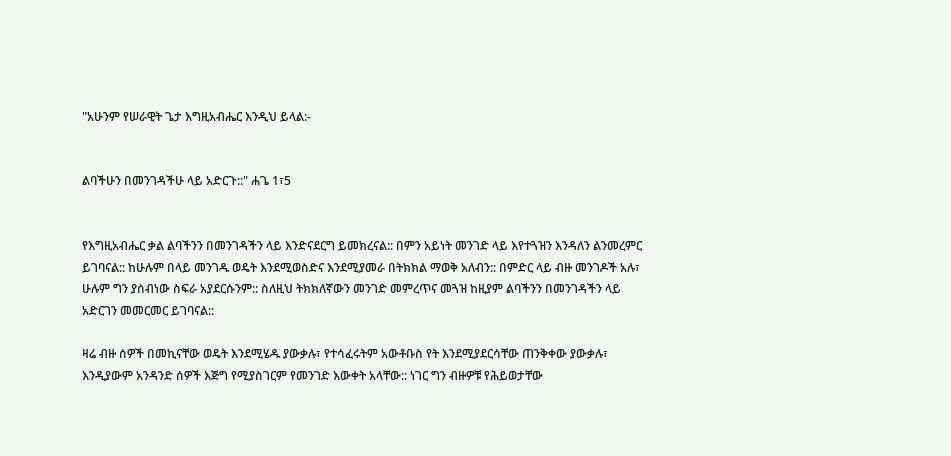"አሁንም የሠራዊት ጌታ እግዚአብሔር እንዲህ ይላል:-


ልባችሁን በመንገዳችሁ ላይ አድርጉ::" ሐጌ 1፣5


የእግዚአብሔር ቃል ልባችንን በመንገዳችን ላይ እንድናደርግ ይመክረናል:: በምን አይነት መንገድ ላይ እየተጓዝን እንዳለን ልንመረምር ይገባናል:: ከሁሉም በላይ መንገዱ ወዴት እንደሚወስድና እንደሚያመራ በትክክል ማወቅ አለብን:: በምድር ላይ ብዙ መንገዶች አሉ፣ ሁሉም ግን ያሰብነው ስፍራ አያደርሱንም:: ስለዚህ ትክክለኛውን መንገድ መምረጥና መጓዝ ከዚያም ልባችንን በመንገዳችን ላይ አድርገን መመርመር ይገባናል::

ዛሬ ብዙ ሰዎች በመኪናቸው ወዴት እንደሚሄዱ ያውቃሉ፣ የተሳፈሩትም አውቶቡስ የት እንደሚያደርሳቸው ጠንቅቀው ያውቃሉ፣ እንዲያውም አንዳንድ ሰዎች እጅግ የሚያስገርም የመንገድ እውቀት አላቸው:: ነገር ግን ብዙዎቹ የሕይወታቸው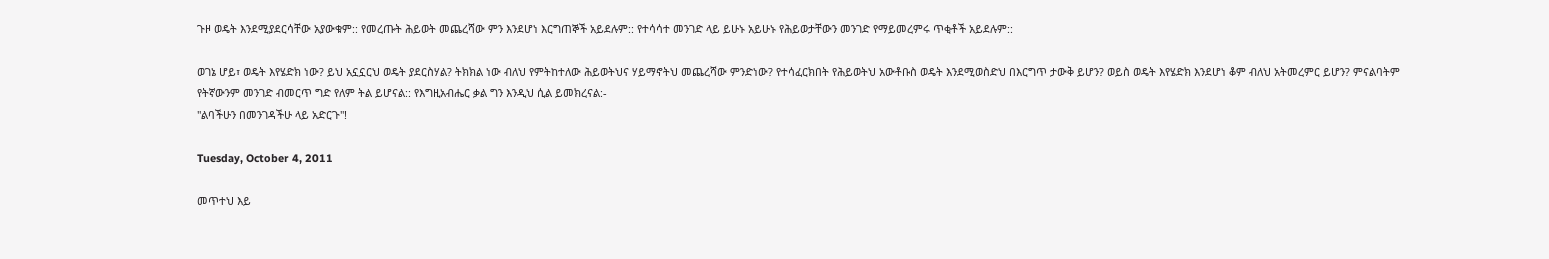ጉዞ ወዴት እንደሚያደርሳቸው አያውቁም:: የመረጡት ሕይወት መጨረሻው ምን እንደሆነ እርግጠኞች አይደሉም:: የተሳሳተ መንገድ ላይ ይሁኑ አይሁኑ የሕይወታቸውን መንገድ የማይመረምሩ ጥቂቶች አይደሉም::

ወገኔ ሆይ፣ ወዴት እየሄድክ ነው? ይህ አኗኗርህ ወዴት ያደርስሃል? ትክክል ነው ብለህ የምትከተለው ሕይወትህና ሃይማኖትህ መጨረሻው ምንድነው? የተሳፈርክበት የሕይወትህ አውቶቡስ ወዴት እንደሚወስድህ በእርግጥ ታውቅ ይሆን? ወይስ ወዴት እየሄድክ እንደሆነ ቆም ብለህ አትመረምር ይሆን? ምናልባትም የትኛውንም መንገድ ብመርጥ ግድ የለም ትል ይሆናል:: የእግዚአብሔር ቃል ግን እንዲህ ሲል ይመክረናል:-
"ልባችሁን በመንገዳችሁ ላይ አድርጉ"!

Tuesday, October 4, 2011

መጥተህ እይ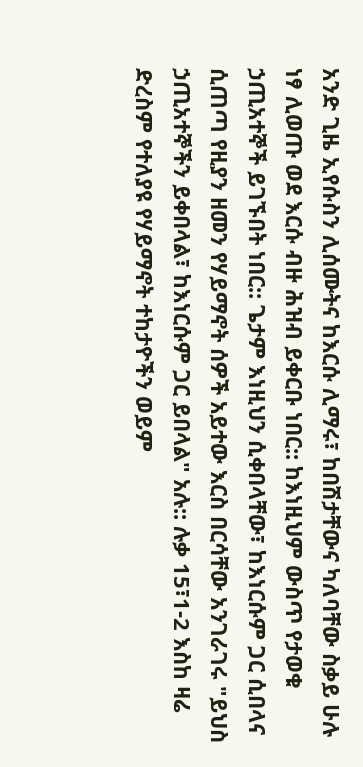አንድ ጊዜ ኢየሱስን ሊሰሙትና ከእርሱ ሊማሩ፣ ከበሽታቸውና ካለባቸው ስቃይ ሁሉ ነፃ ሊወጡ ወደ እርሱ ብዙ ሕዝብ ይቀርቡ ነበር:: ከእነዚህም ውስጥ የታወቁ ኃጢአተኞች ይገኙበት ነበር:: ጌታም እነዚህን ሲቀበላቸው፣ ከእነርሱም ጋር ሲበላና ሲጠጣ የዚያን ዘመን የሃይማኖት ሰዎች አይተው እርስ በርሳቸው አንገራገሩ "ይህስ ኃጢአተኞችን ይቀበላል፣ ከእነርሱም ጋር ይበላል" አሉ:: ሉቃ 15፣1-2 እስከ ዛሬ ድረስም የተለያዩ የሃይማኖት ተከታዮችን ወይም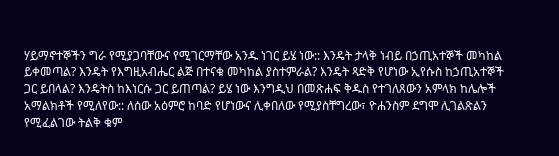ሃይማኖተኞችን ግራ የሚያጋባቸውና የሚገርማቸው አንዱ ነገር ይሄ ነው:: እንዴት ታላቅ ነብይ በኃጢአተኞች መካከል ይቀመጣል? እንዴት የእግዚአብሔር ልጅ በተናቁ መካከል ያስተምራል? እንዴት ጻድቅ የሆነው ኢየሱስ ከኃጢአተኞች ጋር ይበላል? እንዴትስ ከእነርሱ ጋር ይጠጣል? ይሄ ነው እንግዲህ በመጽሐፍ ቅዱስ የተገለጸውን አምላክ ከሌሎች አማልክቶች የሚለየው:: ለሰው አዕምሮ ከባድ የሆነውና ሊቀበለው የሚያስቸግረው፣ ዮሐንስም ደግሞ ሊገልጽልን የሚፈልገው ትልቅ ቁም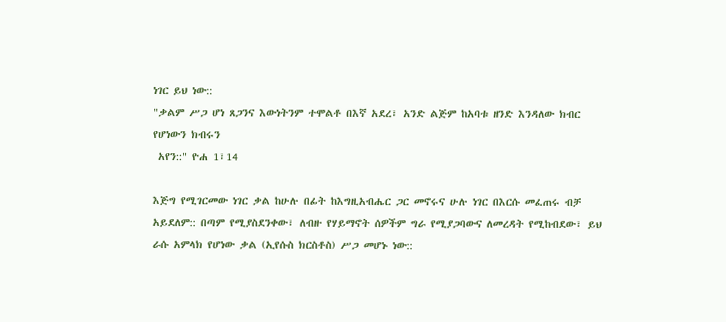ነገር ይህ ነው::
"ቃልም ሥጋ ሆነ ጸጋንና እውነትንም ተሞልቶ በእኛ አደረ፣ አንድ ልጅም ከአባቱ ዘንድ እንዳለው ክብር የሆነውን ክብሩን
 አየን::" ዮሐ 1፣14

እጅግ የሚገርመው ነገር ቃል ከሁሉ በፊት ከእግዚአብሔር ጋር መኖሩና ሁሉ ነገር በእርሱ መፈጠሩ ብቻ አይደለም:: በጣም የሚያስደንቀው፣ ለብዙ የሃይማኖት ሰዎችም ግራ የሚያጋባውና ለመረዳት የሚከብደው፣ ይህ ራሱ አምላክ የሆነው ቃል (ኢየሱስ ክርስቶስ) ሥጋ መሆኑ ነው::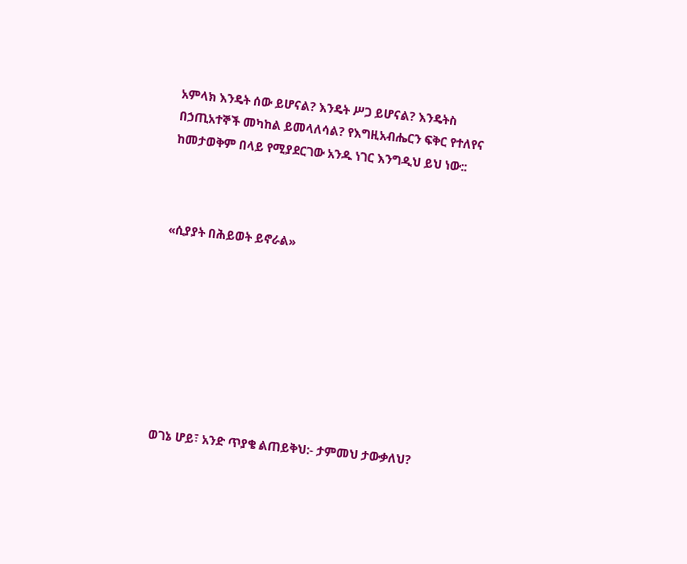አምላክ እንዴት ሰው ይሆናል? እንዴት ሥጋ ይሆናል? እንዴትስ በኃጢአተኞች መካከል ይመላለሳል? የእግዚአብሔርን ፍቅር የተለየና ከመታወቅም በላይ የሚያደርገው አንዱ ነገር እንግዲህ ይህ ነው::



«ሲያያት በሕይወት ይኖራል»








ወገኔ ሆይ፣ አንድ ጥያቄ ልጠይቅህ:- ታምመህ ታውቃለህ?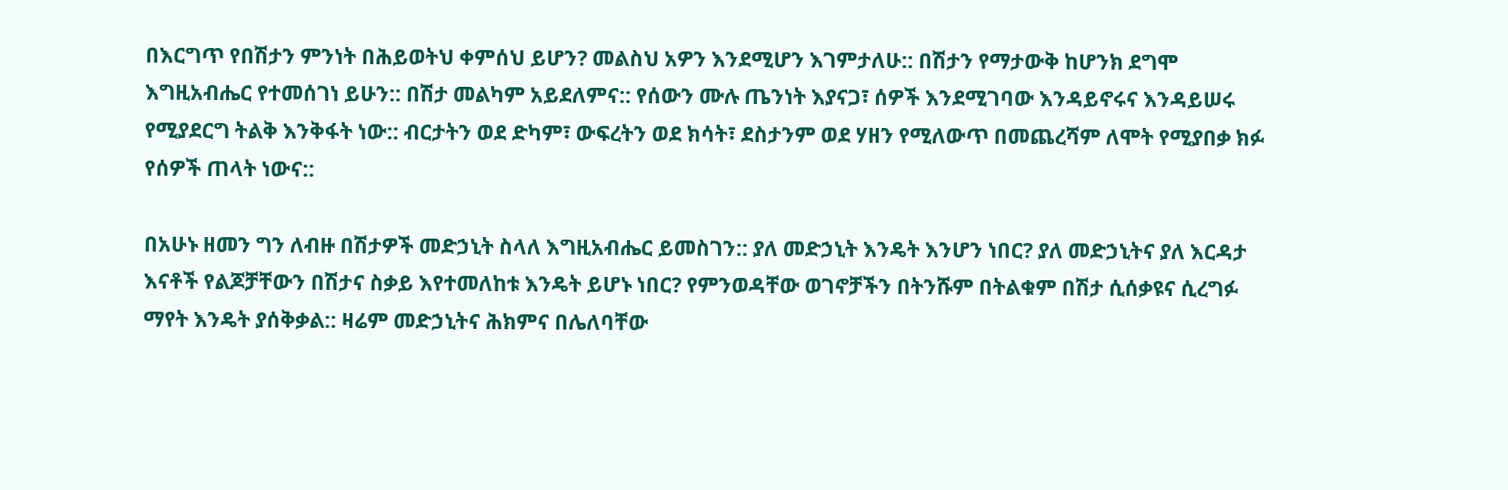በእርግጥ የበሽታን ምንነት በሕይወትህ ቀምሰህ ይሆን? መልስህ አዎን እንደሚሆን እገምታለሁ:: በሽታን የማታውቅ ከሆንክ ደግሞ እግዚአብሔር የተመሰገነ ይሁን:: በሽታ መልካም አይደለምና:: የሰውን ሙሉ ጤንነት እያናጋ፣ ሰዎች እንደሚገባው እንዳይኖሩና እንዳይሠሩ የሚያደርግ ትልቅ እንቅፋት ነው:: ብርታትን ወደ ድካም፣ ውፍረትን ወደ ክሳት፣ ደስታንም ወደ ሃዘን የሚለውጥ በመጨረሻም ለሞት የሚያበቃ ክፉ የሰዎች ጠላት ነውና::

በአሁኑ ዘመን ግን ለብዙ በሽታዎች መድኃኒት ስላለ እግዚአብሔር ይመስገን:: ያለ መድኃኒት እንዴት እንሆን ነበር? ያለ መድኃኒትና ያለ እርዳታ እናቶች የልጆቻቸውን በሽታና ስቃይ እየተመለከቱ እንዴት ይሆኑ ነበር? የምንወዳቸው ወገኖቻችን በትንሹም በትልቁም በሽታ ሲሰቃዩና ሲረግፉ ማየት እንዴት ያሰቅቃል:: ዛሬም መድኃኒትና ሕክምና በሌለባቸው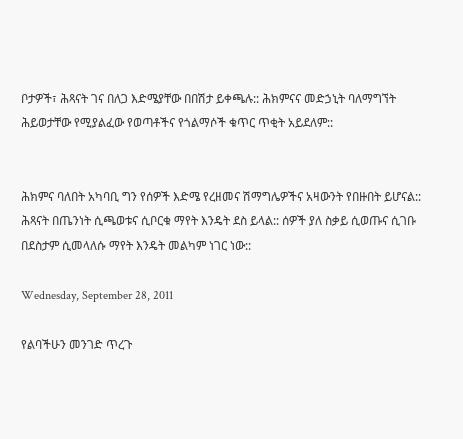ቦታዎች፣ ሕጻናት ገና በለጋ እድሜያቸው በበሽታ ይቀጫሉ:: ሕክምናና መድኃኒት ባለማግኘት ሕይወታቸው የሚያልፈው የወጣቶችና የጎልማሶች ቁጥር ጥቂት አይደለም::


ሕክምና ባለበት አካባቢ ግን የሰዎች እድሜ የረዘመና ሽማግሌዎችና አዛውንት የበዙበት ይሆናል:: ሕጻናት በጤንነት ሲጫወቱና ሲቦርቁ ማየት እንዴት ደስ ይላል:: ሰዎች ያለ ስቃይ ሲወጡና ሲገቡ በደስታም ሲመላለሱ ማየት እንዴት መልካም ነገር ነው::

Wednesday, September 28, 2011

የልባችሁን መንገድ ጥረጉ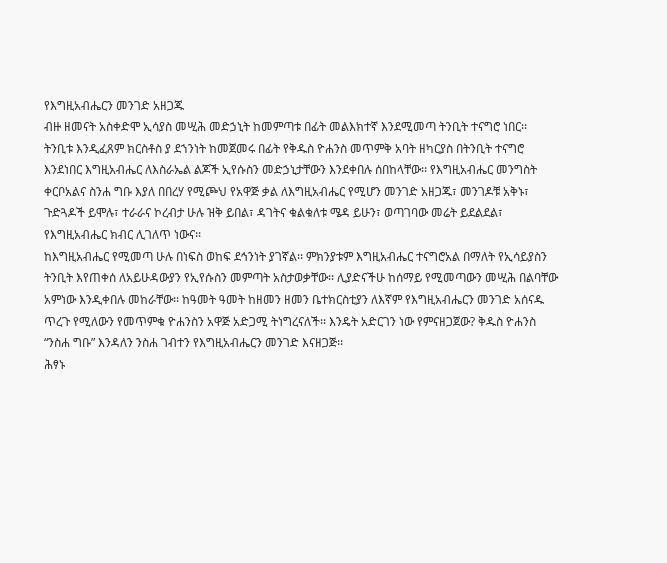የእግዚአብሔርን መንገድ አዘጋጁ
ብዙ ዘመናት አስቀድሞ ኢሳያስ መሢሕ መድኃኒት ከመምጣቱ በፊት መልእክተኛ እንደሚመጣ ትንቢት ተናግሮ ነበር፡፡ ትንቢቱ እንዲፈጸም ክርስቶስ ያ ደኀንነት ከመጀመሩ በፊት የቅዱስ ዮሐንስ መጥምቅ አባት ዘካርያስ በትንቢት ተናግሮ እንደነበር እግዚአብሔር ለእስራኤል ልጆች ኢየሱስን መድኃኒታቸውን እንደቀበሉ ሰበከላቸው፡፡ የእግዚአብሔር መንግስት ቀርቦአልና ስንሐ ግቡ እያለ በበረሃ የሚጮህ የአዋጅ ቃል ለእግዚአብሔር የሚሆን መንገድ አዘጋጁ፣ መንገዶቹ አቅኑ፣ ጉድጓዶች ይሞሉ፣ ተራራና ኮረብታ ሁሉ ዝቅ ይበል፣ ዳገትና ቁልቁለቱ ሜዳ ይሁን፣ ወጣገባው መሬት ይደልደል፣ የእግዚአብሔር ክብር ሊገለጥ ነውና፡፡
ከእግዚአብሔር የሚመጣ ሁሉ በነፍስ ወከፍ ደኅንነት ያገኛል፡፡ ምክንያቱም እግዚአብሔር ተናግሮአል በማለት የኢሳይያስን ትንቢት እየጠቀሰ ለአይሁዳውያን የኢየሱስን መምጣት አስታወቃቸው፡፡ ሊያድናችሁ ከሰማይ የሚመጣውን መሢሕ በልባቸው አምነው እንዲቀበሉ መከራቸው፡፡ ከዓመት ዓመት ከዘመን ዘመን ቤተክርስቲያን ለእኛም የእግዚአብሔርን መንገድ አሰናዱ ጥረጉ የሚለውን የመጥምቁ ዮሐንስን አዋጅ አድጋሚ ትነግረናለች፡፡ እንዴት አድርገን ነው የምናዘጋጀው? ቅዱስ ዮሐንስ “ንስሐ ግቡ” እንዳለን ንስሐ ገብተን የእግዚአብሔርን መንገድ እናዘጋጅ፡፡
ሕፃኑ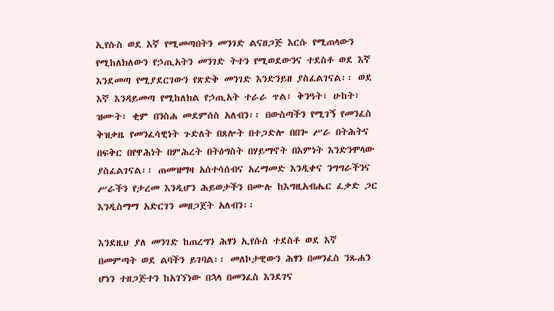ኢየሱስ ወደ እኛ የሚመጣበትን መንገድ ልናዘጋጅ እርሱ የሚጠላውን የሚከለክለውን የኃጢአትን መንገድ ትተን የሚወደውንና ተደስቶ ወደ እኛ እንደመጣ የሚያደርገውን የጽድቅ መንገድ እንድንይዘ ያስፈልገናል፡፡ ወደ እኛ እንዳይመጣ የሚከለክል የኃጢአት ተራራ ጥል፣ ቅንዓት፣ ሁከት፣ ዝሙት፣ ቂም በንስሐ መደምሰስ አለብን፡፡ በውስጣችን የሚገኝ የመንፈስ ቅዝቃዜ የመንፈሳዊነት ጉድለት በጸሎት በተጋድሎ በበጐ ሥራ በትሕትና በፍቅር በየዋሕነት በምሕረት በትዕግስት በሃይማኖት በእምነት እንድንሞላው ያስፈልገናል፡፡ ጠመዝማዛ አሰተሳሰብና አረማመድ እንዲቀና ንግግራችንና ሥራችን የታረመ እንዲሆን ሕይወታችን በሙሉ ከእግዚአብሔር ፈቃድ ጋር እንዲስማማ አድርገን መዘጋጀት አለብን፡፡

እንደዚህ ያለ መንገድ ከጠረግን ሕፃን ኢየሱስ ተደስቶ ወደ እኛ በመምጣት ወደ ልባችን ይገባል፡፡ መለኮታዊውን ሕፃን በመንፈስ ንጹሐን ሆነን ተዘጋጅተን ከአገኘነው በኋላ በመንፈስ እንደገና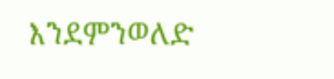እንደምንወለድ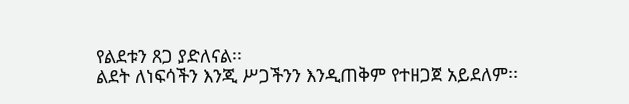የልደቱን ጸጋ ያድለናል፡፡
ልደት ለነፍሳችን እንጂ ሥጋችንን እንዲጠቅም የተዘጋጀ አይደለም፡፡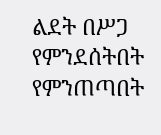ልደት በሥጋ የምንደሰትበት የምንጠጣበት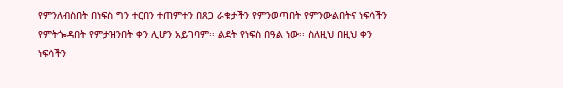የምንለብስበት በነፍስ ግን ተርበን ተጠምተን በጸጋ ራቁታችን የምንወጣበት የምንውልበትና ነፍሳችን የምትጐዳበት የምታዝንበት ቀን ሊሆን አይገባም፡፡ ልደት የነፍስ በዓል ነው፡፡ ስለዚህ በዚህ ቀን ነፍሳችን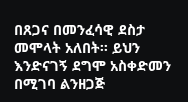በጸጋና በመንፈሳዊ ደስታ መሞላት አለበት፡፡ ይህን እንድናገኝ ደግሞ አስቀድመን በሚገባ ልንዘጋጅ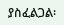ያስፈልጋል፡